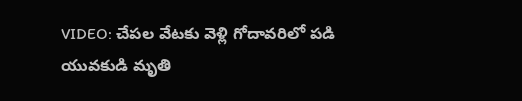VIDEO: చేపల వేటకు వెళ్లి గోదావరిలో పడి యువకుడి మృతి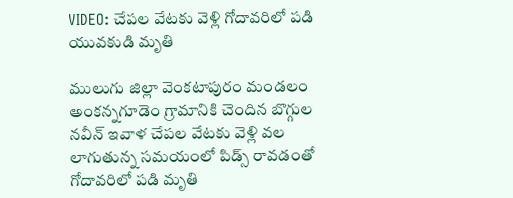VIDEO: చేపల వేటకు వెళ్లి గోదావరిలో పడి యువకుడి మృతి

ములుగు జిల్లా వెంకటాపురం మండలం అంకన్నగూడెం గ్రామానికి చెందిన బొగ్గుల నవీన్ ఇవాళ చేపల వేటకు వెళ్లి వల లాగుతున్న సమయంలో పిడ్స్ రావడంతో గోదావరిలో పడి మృతి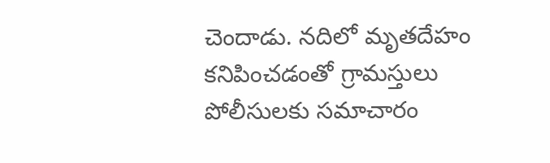చెందాడు. నదిలో మృతదేహం కనిపించడంతో గ్రామస్తులు పోలీసులకు సమాచారం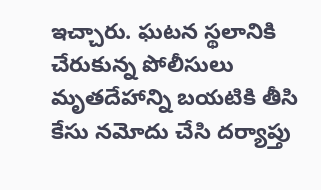ఇచ్చారు. ఘటన స్థలానికి చేరుకున్న పోలీసులు మృతదేహాన్ని బయటికి తీసి కేసు నమోదు చేసి దర్యాప్తు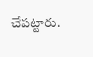చేపట్టారు.